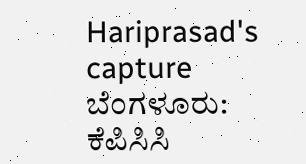Hariprasad's capture ಬೆಂಗಳೂರು: ಕೆಪಿಸಿಸಿ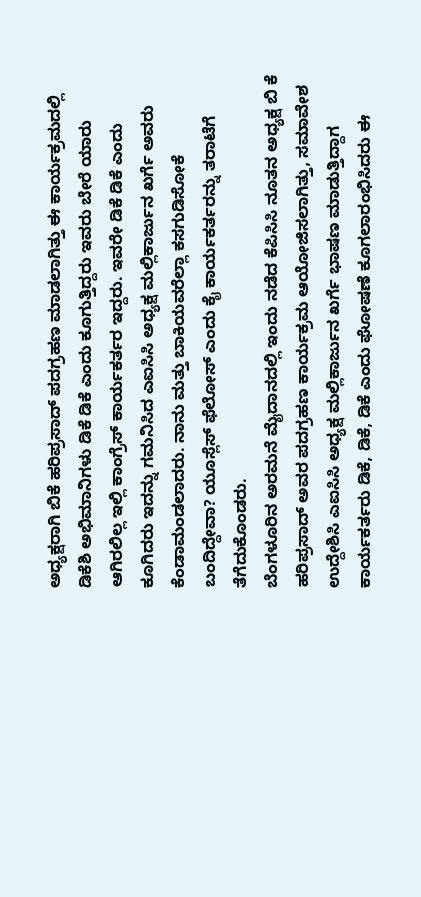ಅಧ್ಯಕ್ಷರಾಗಿ ಬಿಕೆ ಹರಿಪ್ರಸಾದ್ ಪದಗ್ರಹಣ ಮಾಡಲಾಗಿತ್ತು ಈ ಕಾರ್ಯಕ್ರಮದಲ್ಲಿ ಡಿಕೆಶಿ ಅಭಿಮಾನಿಗಳು ಡಿಕೆ ಡಿಕೆ ಎಂದು ಕೂಗುತ್ತಿದ್ದರು ಇವರು ಬೇರೆ ಯಾರು ಆಗಿರಲಿಲ್ಲ ಇಲ್ಲಿ ಕಾಂಗ್ರೆಸ್ ಕಾರ್ಯಕರ್ತರ ಇದ್ದರು. ಇವರೇ ಡಿಕೆ ಡಿಕೆ ಎಂದು ಕೂಗಿದರು ಇದನ್ನು ಗಮನಿಸಿದ ಎಐಸಿಸಿ ಅಧ್ಯಕ್ಷ ಮಲ್ಲಿಕಾರ್ಜುನ ಖರ್ಗೆ ಅವರು ಕೆಂಡಾಮಂಡಲಾದರು. ನಾನು ಮತ್ತು ಬಾಕಿಯವರೆಲ್ಲಾ ಕಸಗುಡಿಸೋಕೆ ಬಂದಿದ್ದೇವಾ? ಯೂಸ್ಲೆಸ್ ಫೆಲೋಸ್ ಎಂದು ಕೈ ಕಾರ್ಯಕರ್ತರನ್ನು ತರಾಟೆಗೆ ತೆಗೆದುಕೊಂಡರು.
ಬೆಂಗಳೂರಿನ ಅರಮನೆ ಮೈದಾನದಲ್ಲಿ ಇಂದು ನಡೆದ ಕೆಪಿಸಿಸಿ ನೂತನ ಅಧ್ಯಕ್ಷ ಬಿ ಕೆ ಹರಿಪ್ರಸಾದ್ ಅವರ ಪದಗ್ರಹಣ ಕಾರ್ಯಕ್ರಮ ಆಯೋಜಿಸಲಾಗಿತ್ತು, ಸಮಾವೇಶ ಉದ್ದೇಶಿಸಿ ಎಐಸಿಸಿ ಅಧ್ಯಕ್ಷ ಮಲ್ಲಿಕಾರ್ಜುನ ಖರ್ಗೆ ಭಾಷಣ ಮಾಡುತ್ತಿದ್ದಾಗ ಕಾರ್ಯಕರ್ತರು ಡಿಕೆ, ಡಿಕೆ, ಡಿಕೆ ಎಂದು ಘೋಷಣೆ ಕೂಗಲಾರಂಭಿಸಿದರು ಈ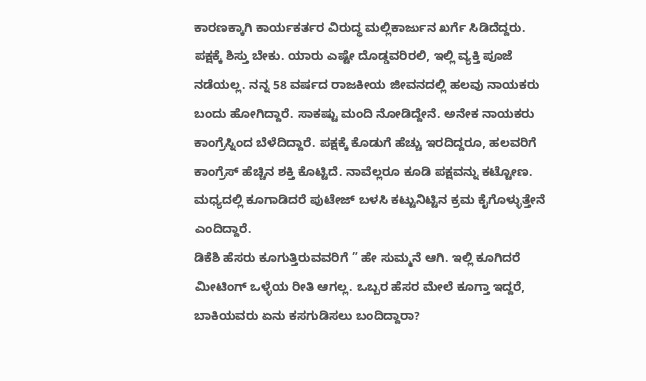ಕಾರಣಕ್ಕಾಗಿ ಕಾರ್ಯಕರ್ತರ ವಿರುದ್ಧ ಮಲ್ಲಿಕಾರ್ಜುನ ಖರ್ಗೆ ಸಿಡಿದೆದ್ದರು.
ಪಕ್ಷಕ್ಕೆ ಶಿಸ್ತು ಬೇಕು. ಯಾರು ಎಷ್ಟೇ ದೊಡ್ಡವರಿರಲಿ, ಇಲ್ಲಿ ವ್ಯಕ್ತಿ ಪೂಜೆ ನಡೆಯಲ್ಲ. ನನ್ನ 58 ವರ್ಷದ ರಾಜಕೀಯ ಜೀವನದಲ್ಲಿ ಹಲವು ನಾಯಕರು ಬಂದು ಹೋಗಿದ್ದಾರೆ. ಸಾಕಷ್ಟು ಮಂದಿ ನೋಡಿದ್ದೇನೆ. ಅನೇಕ ನಾಯಕರು ಕಾಂಗ್ರೆಸ್ನಿಂದ ಬೆಳೆದಿದ್ದಾರೆ. ಪಕ್ಷಕ್ಕೆ ಕೊಡುಗೆ ಹೆಚ್ಚು ಇರದಿದ್ದರೂ, ಹಲವರಿಗೆ ಕಾಂಗ್ರೆಸ್ ಹೆಚ್ಚಿನ ಶಕ್ತಿ ಕೊಟ್ಟಿದೆ. ನಾವೆಲ್ಲರೂ ಕೂಡಿ ಪಕ್ಷವನ್ನು ಕಟ್ಟೋಣ. ಮಧ್ಯದಲ್ಲಿ ಕೂಗಾಡಿದರೆ ಪುಟೇಜ್ ಬಳಸಿ ಕಟ್ಟುನಿಟ್ಟಿನ ಕ್ರಮ ಕೈಗೊಳ್ಳುತ್ತೇನೆ ಎಂದಿದ್ದಾರೆ.
ಡಿಕೆಶಿ ಹೆಸರು ಕೂಗುತ್ತಿರುವವರಿಗೆ ” ಹೇ ಸುಮ್ಮನೆ ಆಗಿ. ಇಲ್ಲಿ ಕೂಗಿದರೆ ಮೀಟಿಂಗ್ ಒಳ್ಳೆಯ ರೀತಿ ಆಗಲ್ಲ. ಒಬ್ಬರ ಹೆಸರ ಮೇಲೆ ಕೂಗ್ತಾ ಇದ್ದರೆ, ಬಾಕಿಯವರು ಏನು ಕಸಗುಡಿಸಲು ಬಂದಿದ್ದಾರಾ?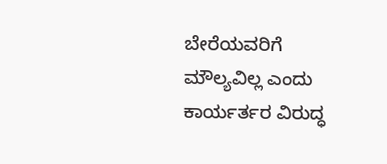ಬೇರೆಯವರಿಗೆ ಮೌಲ್ಯವಿಲ್ಲ ಎಂದು ಕಾರ್ಯರ್ತರ ವಿರುದ್ಧ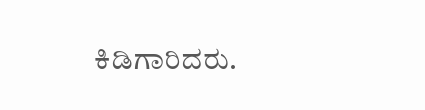ಕಿಡಿಗಾರಿದರು.